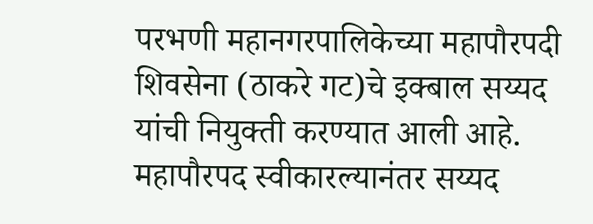परभणी महानगरपालिकेच्या महापौरपदी शिवसेना (ठाकरे गट)चे इक्बाल सय्यद यांची नियुक्ती करण्यात आली आहे. महापौरपद स्वीकारल्यानंतर सय्यद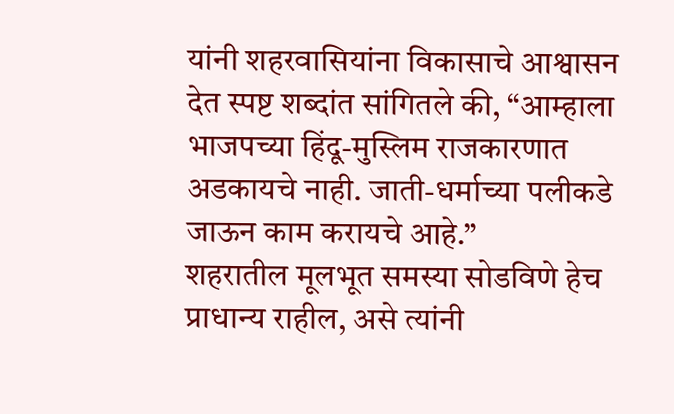यांनी शहरवासियांना विकासाचे आश्वासन देत स्पष्ट शब्दांत सांगितले की, “आम्हाला भाजपच्या हिंदू-मुस्लिम राजकारणात अडकायचे नाही. जाती-धर्माच्या पलीकडे जाऊन काम करायचे आहे.”
शहरातील मूलभूत समस्या सोडविणे हेच प्राधान्य राहील, असे त्यांनी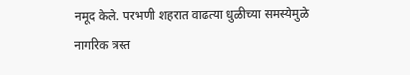नमूद केले. परभणी शहरात वाढत्या धुळीच्या समस्येमुळे नागरिक त्रस्त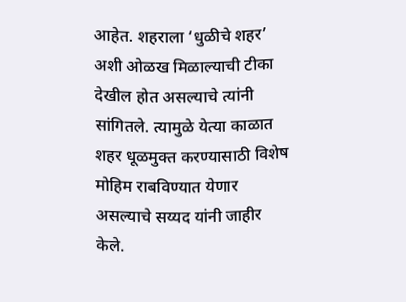आहेत. शहराला ‘धुळीचे शहर’ अशी ओळख मिळाल्याची टीका देखील होत असल्याचे त्यांनी सांगितले. त्यामुळे येत्या काळात शहर धूळमुक्त करण्यासाठी विशेष मोहिम राबविण्यात येणार असल्याचे सय्यद यांनी जाहीर केले.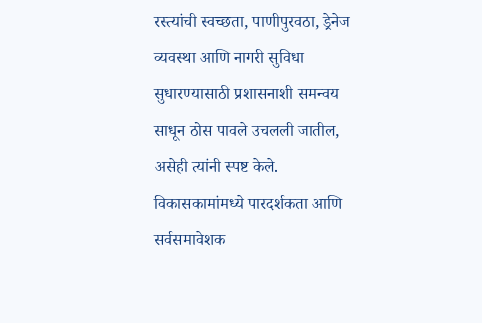रस्त्यांची स्वच्छता, पाणीपुरवठा, ड्रेनेज व्यवस्था आणि नागरी सुविधा सुधारण्यासाठी प्रशासनाशी समन्वय साधून ठोस पावले उचलली जातील, असेही त्यांनी स्पष्ट केले. विकासकामांमध्ये पारदर्शकता आणि सर्वसमावेशक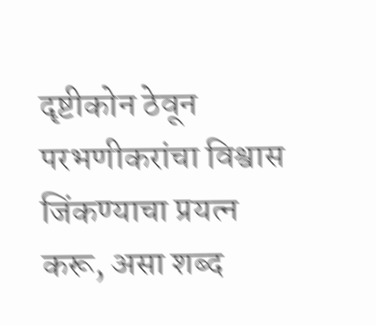दृष्टीकोन ठेवून परभणीकरांचा विश्वास जिंकण्याचा प्रयत्न करू, असा शब्द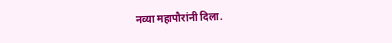नव्या महापौरांनी दिला.